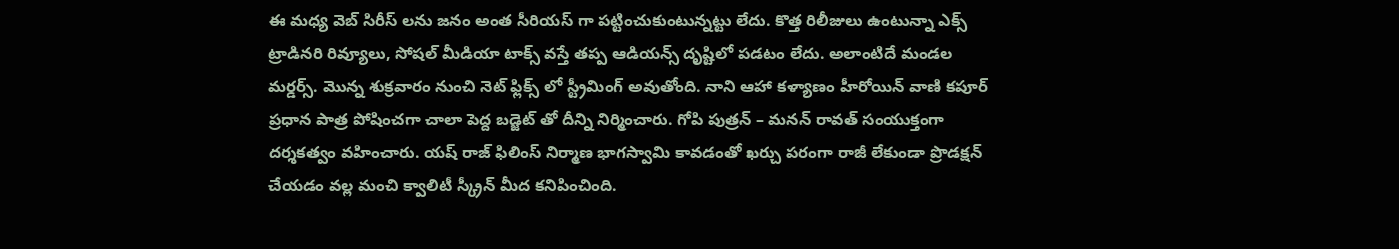ఈ మధ్య వెబ్ సిరీస్ లను జనం అంత సీరియస్ గా పట్టించుకుంటున్నట్టు లేదు. కొత్త రిలీజులు ఉంటున్నా ఎక్స్ ట్రాడినరి రివ్యూలు, సోషల్ మీడియా టాక్స్ వస్తే తప్ప ఆడియన్స్ దృష్టిలో పడటం లేదు. అలాంటిదే మండల మర్డర్స్. మొన్న శుక్రవారం నుంచి నెట్ ఫ్లిక్స్ లో స్ట్రీమింగ్ అవుతోంది. నాని ఆహా కళ్యాణం హీరోయిన్ వాణి కపూర్ ప్రధాన పాత్ర పోషించగా చాలా పెద్ద బడ్జెట్ తో దీన్ని నిర్మించారు. గోపి పుత్రన్ – మనన్ రావత్ సంయుక్తంగా దర్శకత్వం వహించారు. యష్ రాజ్ ఫిలింస్ నిర్మాణ భాగస్వామి కావడంతో ఖర్చు పరంగా రాజీ లేకుండా ప్రొడక్షన్ చేయడం వల్ల మంచి క్వాలిటీ స్క్రీన్ మీద కనిపించింది.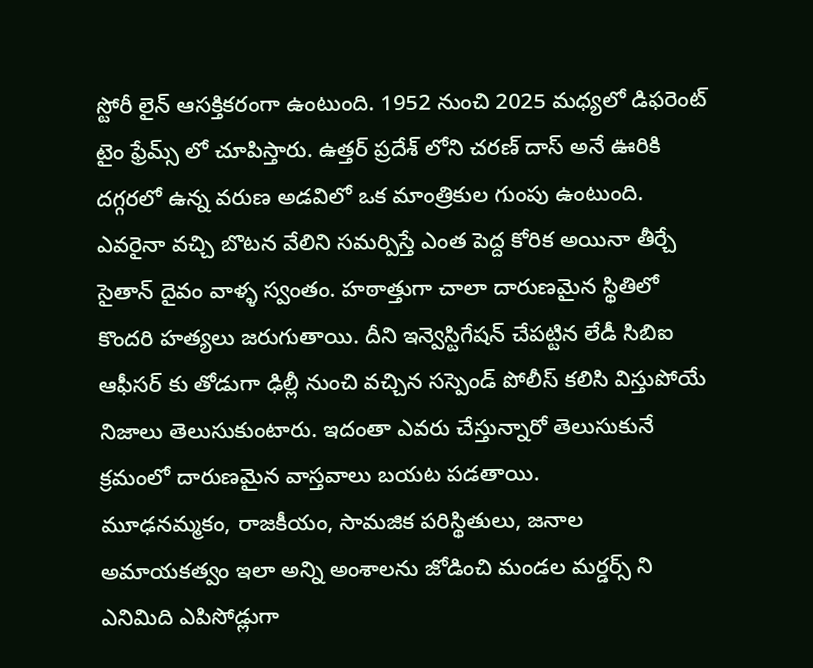స్టోరీ లైన్ ఆసక్తికరంగా ఉంటుంది. 1952 నుంచి 2025 మధ్యలో డిఫరెంట్ టైం ఫ్రేమ్స్ లో చూపిస్తారు. ఉత్తర్ ప్రదేశ్ లోని చరణ్ దాస్ అనే ఊరికి దగ్గరలో ఉన్న వరుణ అడవిలో ఒక మాంత్రికుల గుంపు ఉంటుంది. ఎవరైనా వచ్చి బొటన వేలిని సమర్పిస్తే ఎంత పెద్ద కోరిక అయినా తీర్చే సైతాన్ దైవం వాళ్ళ స్వంతం. హఠాత్తుగా చాలా దారుణమైన స్థితిలో కొందరి హత్యలు జరుగుతాయి. దీని ఇన్వెస్టిగేషన్ చేపట్టిన లేడీ సిబిఐ ఆఫీసర్ కు తోడుగా ఢిల్లీ నుంచి వచ్చిన సస్పెండ్ పోలీస్ కలిసి విస్తుపోయే నిజాలు తెలుసుకుంటారు. ఇదంతా ఎవరు చేస్తున్నారో తెలుసుకునే క్రమంలో దారుణమైన వాస్తవాలు బయట పడతాయి.
మూఢనమ్మకం, రాజకీయం, సామజిక పరిస్థితులు, జనాల అమాయకత్వం ఇలా అన్ని అంశాలను జోడించి మండల మర్డర్స్ ని ఎనిమిది ఎపిసోడ్లుగా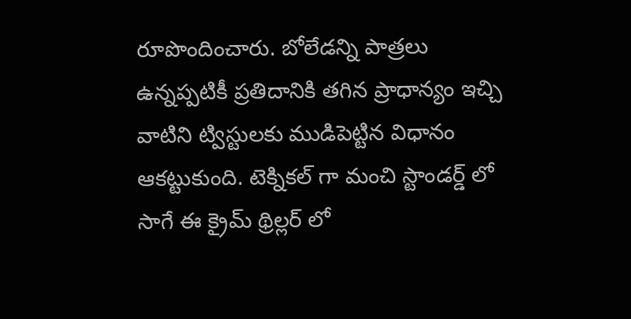రూపొందించారు. బోలేడన్ని పాత్రలు ఉన్నప్పటికీ ప్రతిదానికి తగిన ప్రాధాన్యం ఇచ్చి వాటిని ట్విస్టులకు ముడిపెట్టిన విధానం ఆకట్టుకుంది. టెక్నికల్ గా మంచి స్టాండర్డ్ లో సాగే ఈ క్రైమ్ థ్రిల్లర్ లో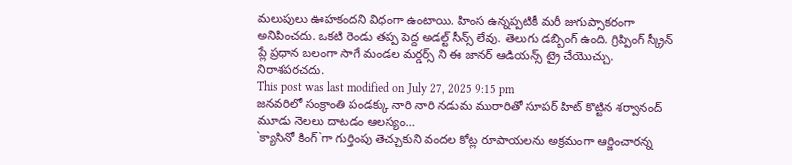మలుపులు ఊహకందని విధంగా ఉంటాయి. హింస ఉన్నప్పటికీ మరీ జుగుప్సాకరంగా అనిపించదు. ఒకటి రెండు తప్ప పెద్ద అడల్ట్ సీన్స్ లేవు. తెలుగు డబ్బింగ్ ఉంది. గ్రిప్పింగ్ స్క్రీన్ ప్లే ప్రధాన బలంగా సాగే మండల మర్డర్స్ ని ఈ జానర్ ఆడియన్స్ ట్రై చేయొచ్చు. నిరాశపరచదు.
This post was last modified on July 27, 2025 9:15 pm
జనవరిలో సంక్రాంతి పండక్కు నారి నారి నడుమ మురారితో సూపర్ హిట్ కొట్టిన శర్వానంద్ మూడు నెలలు దాటడం ఆలస్యం…
`క్యాసినో కింగ్`గా గుర్తింపు తెచ్చుకుని వందల కోట్ల రూపాయలను అక్రమంగా ఆర్జించారన్న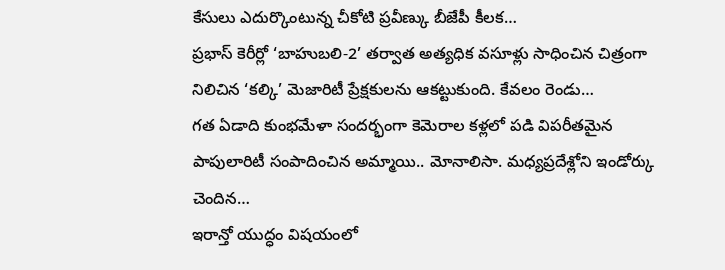కేసులు ఎదుర్కొంటున్న చీకోటి ప్రవీణ్కు బీజేపీ కీలక…
ప్రభాస్ కెరీర్లో ‘బాహుబలి-2’ తర్వాత అత్యధిక వసూళ్లు సాధించిన చిత్రంగా నిలిచిన ‘కల్కి’ మెజారిటీ ప్రేక్షకులను ఆకట్టుకుంది. కేవలం రెండు…
గత ఏడాది కుంభమేళా సందర్భంగా కెమెరాల కళ్లలో పడి విపరీతమైన పాపులారిటీ సంపాదించిన అమ్మాయి.. మోనాలిసా. మధ్యప్రదేశ్లోని ఇండోర్కు చెందిన…
ఇరాన్తో యుద్ధం విషయంలో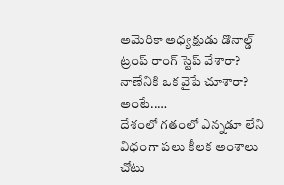అమెరికా అధ్యక్షుడు డొనాల్డ్ ట్రంప్ రాంగ్ స్టెప్ వేశారా? నాణేనికి ఒక వైపే చూశారా? అంటే..…
దేశంలో గతంలో ఎన్నడూ లేని విధంగా పలు కీలక అంశాలు చోటు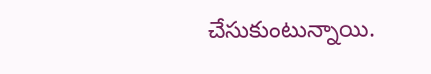చేసుకుంటున్నాయి.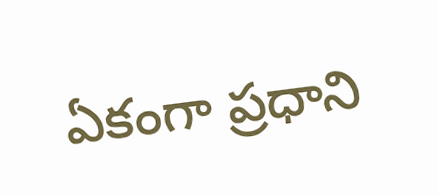ఏకంగా ప్రధాని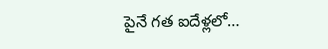పైనే గత ఐదేళ్లలో…